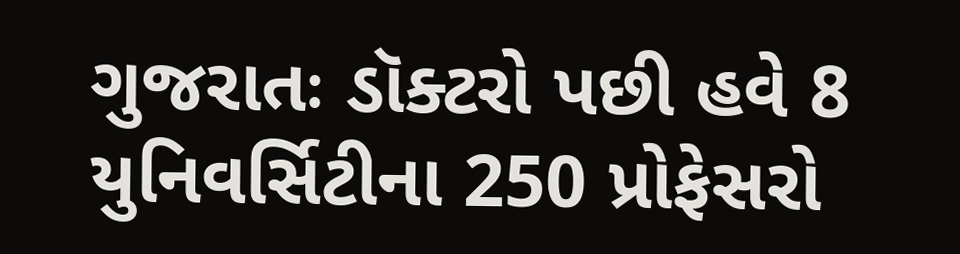ગુજરાતઃ ડૉક્ટરો પછી હવે 8 યુનિવર્સિટીના 250 પ્રોફેસરો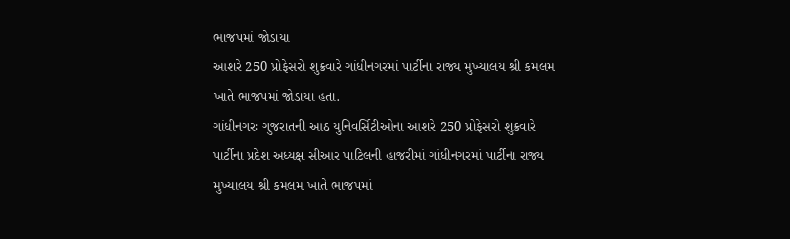ભાજપમાં જોડાયા
આશરે 250 પ્રોફેસરો શુક્રવારે ગાંધીનગરમાં પાર્ટીના રાજ્ય મુખ્યાલય શ્રી કમલમ ખાતે ભાજપમાં જોડાયા હતા.
ગાંધીનગરઃ ગુજરાતની આઠ યુનિવર્સિટીઓના આશરે 250 પ્રોફેસરો શુક્રવારે પાર્ટીના પ્રદેશ અધ્યક્ષ સીઆર પાટિલની હાજરીમાં ગાંધીનગરમાં પાર્ટીના રાજ્ય મુખ્યાલય શ્રી કમલમ ખાતે ભાજપમાં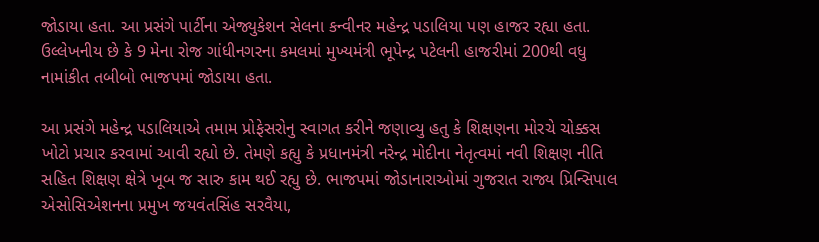જોડાયા હતા. આ પ્રસંગે પાર્ટીના એજ્યુકેશન સેલના કન્વીનર મહેન્દ્ર પડાલિયા પણ હાજર રહ્યા હતા. ઉલ્લેખનીય છે કે 9 મેના રોજ ગાંધીનગરના કમલમાં મુખ્યમંત્રી ભૂપેન્દ્ર પટેલની હાજરીમાં 200થી વધુ નામાંકીત તબીબો ભાજપમાં જોડાયા હતા.

આ પ્રસંગે મહેન્દ્ર પડાલિયાએ તમામ પ્રોફેસરોનુ સ્વાગત કરીને જણાવ્યુ હતુ કે શિક્ષણના મોરચે ચોક્કસ ખોટો પ્રચાર કરવામાં આવી રહ્યો છે. તેમણે કહ્યુ કે પ્રધાનમંત્રી નરેન્દ્ર મોદીના નેતૃત્વમાં નવી શિક્ષણ નીતિ સહિત શિક્ષણ ક્ષેત્રે ખૂબ જ સારુ કામ થઈ રહ્યુ છે. ભાજપમાં જોડાનારાઓમાં ગુજરાત રાજ્ય પ્રિન્સિપાલ એસોસિએશનના પ્રમુખ જયવંતસિંહ સરવૈયા,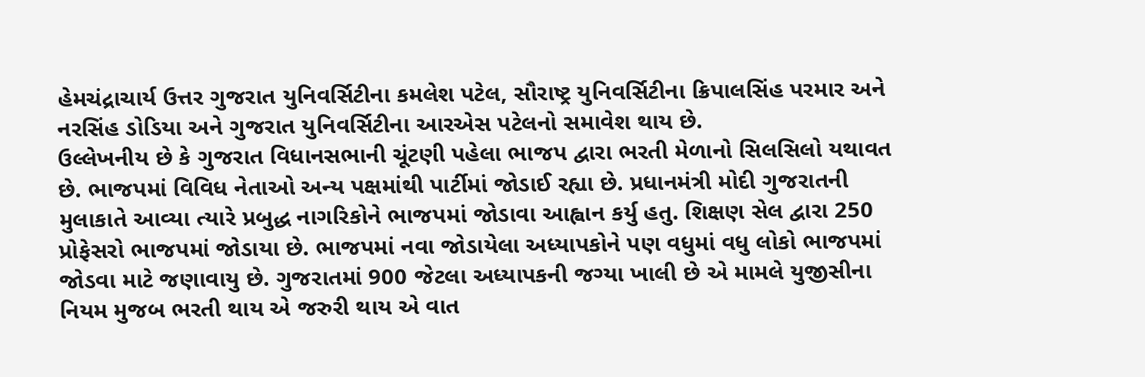હેમચંદ્રાચાર્ય ઉત્તર ગુજરાત યુનિવર્સિટીના કમલેશ પટેલ, સૌરાષ્ટ્ર યુનિવર્સિટીના ક્રિપાલસિંહ પરમાર અને નરસિંહ ડોડિયા અને ગુજરાત યુનિવર્સિટીના આરએસ પટેલનો સમાવેશ થાય છે.
ઉલ્લેખનીય છે કે ગુજરાત વિધાનસભાની ચૂંટણી પહેલા ભાજપ દ્વારા ભરતી મેળાનો સિલસિલો યથાવત છે. ભાજપમાં વિવિધ નેતાઓ અન્ય પક્ષમાંથી પાર્ટીમાં જોડાઈ રહ્યા છે. પ્રધાનમંત્રી મોદી ગુજરાતની મુલાકાતે આવ્યા ત્યારે પ્રબુદ્ધ નાગરિકોને ભાજપમાં જોડાવા આહ્વાન કર્યુ હતુ. શિક્ષણ સેલ દ્વારા 250 પ્રોફેસરો ભાજપમાં જોડાયા છે. ભાજપમાં નવા જોડાયેલા અધ્યાપકોને પણ વધુમાં વધુ લોકો ભાજપમાં જોડવા માટે જણાવાયુ છે. ગુજરાતમાં 900 જેટલા અધ્યાપકની જગ્યા ખાલી છે એ મામલે યુજીસીના નિયમ મુજબ ભરતી થાય એ જરુરી થાય એ વાત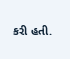કરી હતી.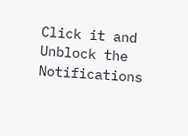Click it and Unblock the Notifications